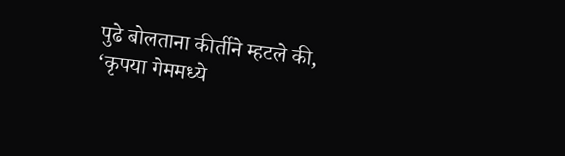पुढे बोलताना कीर्तीने म्हटले की, ‘कृपया गेममध्ये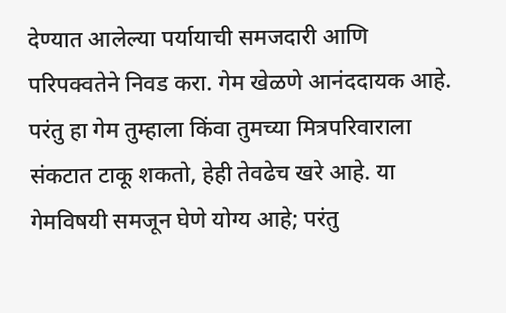देण्यात आलेल्या पर्यायाची समजदारी आणि परिपक्वतेने निवड करा. गेम खेळणे आनंददायक आहे. परंतु हा गेम तुम्हाला किंवा तुमच्या मित्रपरिवाराला संकटात टाकू शकतो, हेही तेवढेच खरे आहे. या गेमविषयी समजून घेणे योग्य आहे; परंतु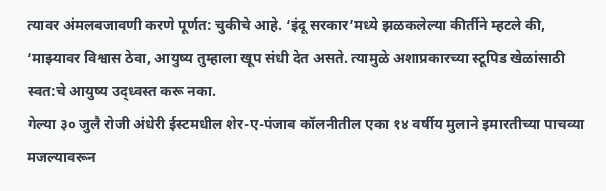त्यावर अंमलबजावणी करणे पूर्णत: चुकीचे आहे. ‘इंदू सरकार’मध्ये झळकलेल्या कीर्तीने म्हटले की, ‘माझ्यावर विश्वास ठेवा, आयुष्य तुम्हाला खूप संधी देत असते. त्यामुळे अशाप्रकारच्या स्टूपिड खेळांसाठी स्वत:चे आयुष्य उद्ध्वस्त करू नका.
गेल्या ३० जुलै रोजी अंधेरी ईस्टमधील शेर-ए-पंजाब कॉलनीतील एका १४ वर्षीय मुलाने इमारतीच्या पाचव्या मजल्यावरून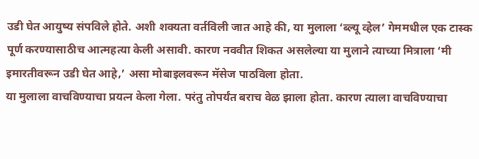उडी घेत आयुष्य संपविले होते. अशी शक्यता वर्तविली जात आहे की, या मुलाला ‘ब्ल्यू व्हेल’ गेममधील एक टास्क पूर्ण करण्यासाठीच आत्महत्या केली असावी. कारण नववीत शिकत असलेल्या या मुलाने त्याच्या मित्राला ‘मी इमारतीवरून उडी घेत आहे,’ असा मोबाइलवरून मॅसेज पाठविला होता.
या मुलाला वाचविण्याचा प्रयत्न केला गेला. परंतु तोपर्यंत बराच वेळ झाला होता. कारण त्याला वाचविण्याचा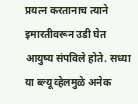प्रयत्न करतानाच त्याने इमारतीवरून उडी घेत आयुष्य संपविले होते. सध्या या ब्ल्यू व्हेलमुळे अनेक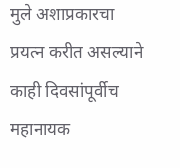मुले अशाप्रकारचा प्रयत्न करीत असल्याने काही दिवसांपूर्वीच महानायक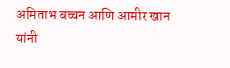अमिताभ बच्चन आणि आमीर खान यांनी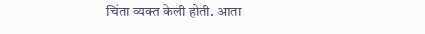चिंता व्यक्त केली होती. आता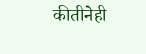कीतीनेही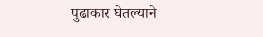पुढाकार घेतल्याने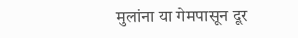मुलांना या गेमपासून दूर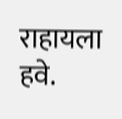राहायला हवे.